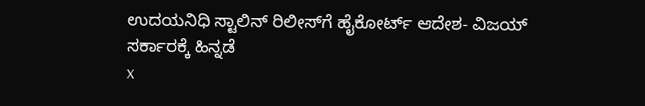ಉದಯನಿಧಿ ಸ್ಟಾಲಿನ್‌ ರಿಲೀಸ್‌ಗೆ ಹೈಕೋರ್ಟ್‌ ಆದೇಶ- ವಿಜಯ್‌ ಸರ್ಕಾರಕ್ಕೆ ಹಿನ್ನಡೆ
x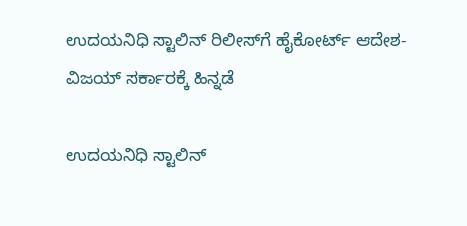ಉದಯನಿಧಿ ಸ್ಟಾಲಿನ್‌ ರಿಲೀಸ್‌ಗೆ ಹೈಕೋರ್ಟ್‌ ಆದೇಶ- ವಿಜಯ್‌ ಸರ್ಕಾರಕ್ಕೆ ಹಿನ್ನಡೆ

ಉದಯನಿಧಿ ಸ್ಟಾಲಿನ್‌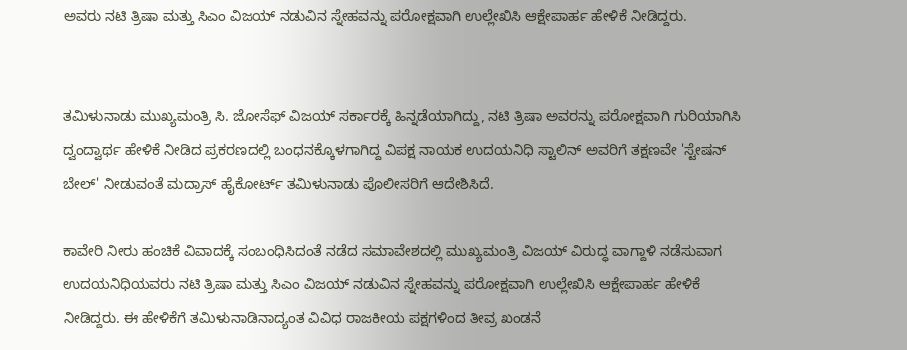ಅವರು ನಟಿ ತ್ರಿಷಾ ಮತ್ತು ಸಿಎಂ ವಿಜಯ್ ನಡುವಿನ ಸ್ನೇಹವನ್ನು ಪರೋಕ್ಷವಾಗಿ ಉಲ್ಲೇಖಿಸಿ ಆಕ್ಷೇಪಾರ್ಹ ಹೇಳಿಕೆ ನೀಡಿದ್ದರು.


ತಮಿಳುನಾಡು ಮುಖ್ಯಮಂತ್ರಿ ಸಿ. ಜೋಸೆಫ್ ವಿಜಯ್ ಸರ್ಕಾರಕ್ಕೆ ಹಿನ್ನಡೆಯಾಗಿದ್ದು, ನಟಿ ತ್ರಿಷಾ ಅವರನ್ನು ಪರೋಕ್ಷವಾಗಿ ಗುರಿಯಾಗಿಸಿ ದ್ವಂದ್ವಾರ್ಥ ಹೇಳಿಕೆ ನೀಡಿದ ಪ್ರಕರಣದಲ್ಲಿ ಬಂಧನಕ್ಕೊಳಗಾಗಿದ್ದ ವಿಪಕ್ಷ ನಾಯಕ ಉದಯನಿಧಿ ಸ್ಟಾಲಿನ್ ಅವರಿಗೆ ತಕ್ಷಣವೇ 'ಸ್ಟೇಷನ್ ಬೇಲ್' ನೀಡುವಂತೆ ಮದ್ರಾಸ್ ಹೈಕೋರ್ಟ್ ತಮಿಳುನಾಡು ಪೊಲೀಸರಿಗೆ ಆದೇಶಿಸಿದೆ.

ಕಾವೇರಿ ನೀರು ಹಂಚಿಕೆ ವಿವಾದಕ್ಕೆ ಸಂಬಂಧಿಸಿದಂತೆ ನಡೆದ ಸಮಾವೇಶದಲ್ಲಿ ಮುಖ್ಯಮಂತ್ರಿ ವಿಜಯ್ ವಿರುದ್ಧ ವಾಗ್ದಾಳಿ ನಡೆಸುವಾಗ ಉದಯನಿಧಿಯವರು ನಟಿ ತ್ರಿಷಾ ಮತ್ತು ಸಿಎಂ ವಿಜಯ್ ನಡುವಿನ ಸ್ನೇಹವನ್ನು ಪರೋಕ್ಷವಾಗಿ ಉಲ್ಲೇಖಿಸಿ ಆಕ್ಷೇಪಾರ್ಹ ಹೇಳಿಕೆ ನೀಡಿದ್ದರು. ಈ ಹೇಳಿಕೆಗೆ ತಮಿಳುನಾಡಿನಾದ್ಯಂತ ವಿವಿಧ ರಾಜಕೀಯ ಪಕ್ಷಗಳಿಂದ ತೀವ್ರ ಖಂಡನೆ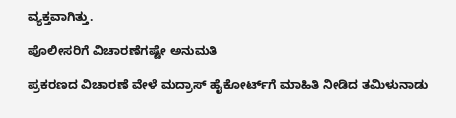ವ್ಯಕ್ತವಾಗಿತ್ತು.

ಪೊಲೀಸರಿಗೆ ವಿಚಾರಣೆಗಷ್ಟೇ ಅನುಮತಿ

ಪ್ರಕರಣದ ವಿಚಾರಣೆ ವೇಳೆ ಮದ್ರಾಸ್ ಹೈಕೋರ್ಟ್‌ಗೆ ಮಾಹಿತಿ ನೀಡಿದ ತಮಿಳುನಾಡು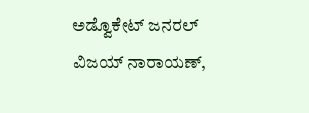ಅಡ್ವೊಕೇಟ್ ಜನರಲ್ ವಿಜಯ್ ನಾರಾಯಣ್,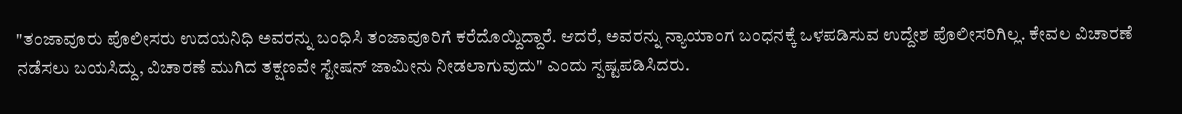"ತಂಜಾವೂರು ಪೊಲೀಸರು ಉದಯನಿಧಿ ಅವರನ್ನು ಬಂಧಿಸಿ ತಂಜಾವೂರಿಗೆ ಕರೆದೊಯ್ದಿದ್ದಾರೆ. ಆದರೆ, ಅವರನ್ನು ನ್ಯಾಯಾಂಗ ಬಂಧನಕ್ಕೆ ಒಳಪಡಿಸುವ ಉದ್ದೇಶ ಪೊಲೀಸರಿಗಿಲ್ಲ. ಕೇವಲ ವಿಚಾರಣೆ ನಡೆಸಲು ಬಯಸಿದ್ದು, ವಿಚಾರಣೆ ಮುಗಿದ ತಕ್ಷಣವೇ ಸ್ಟೇಷನ್ ಜಾಮೀನು ನೀಡಲಾಗುವುದು" ಎಂದು ಸ್ಪಷ್ಟಪಡಿಸಿದರು.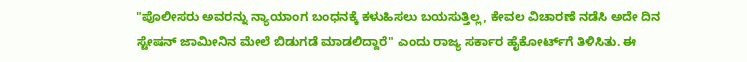"ಪೊಲೀಸರು ಅವರನ್ನು ನ್ಯಾಯಾಂಗ ಬಂಧನಕ್ಕೆ ಕಳುಹಿಸಲು ಬಯಸುತ್ತಿಲ್ಲ, ಕೇವಲ ವಿಚಾರಣೆ ನಡೆಸಿ ಅದೇ ದಿನ ಸ್ಟೇಷನ್ ಜಾಮೀನಿನ ಮೇಲೆ ಬಿಡುಗಡೆ ಮಾಡಲಿದ್ದಾರೆ" ಎಂದು ರಾಜ್ಯ ಸರ್ಕಾರ ಹೈಕೋರ್ಟ್‌ಗೆ ತಿಳಿಸಿತು. ಈ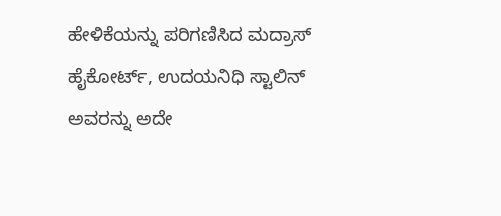ಹೇಳಿಕೆಯನ್ನು ಪರಿಗಣಿಸಿದ ಮದ್ರಾಸ್ ಹೈಕೋರ್ಟ್, ಉದಯನಿಧಿ ಸ್ಟಾಲಿನ್ ಅವರನ್ನು ಅದೇ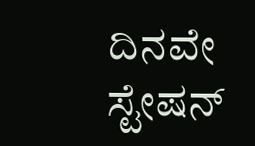ದಿನವೇ ಸ್ಟೇಷನ್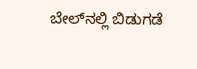ಬೇಲ್‌ನಲ್ಲಿ ಬಿಡುಗಡೆ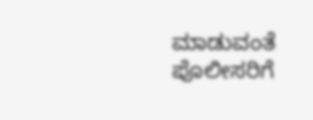ಮಾಡುವಂತೆ ಪೊಲೀಸರಿಗೆ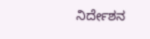ನಿರ್ದೇಶನ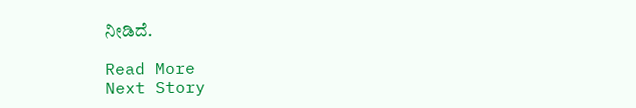ನೀಡಿದೆ.

Read More
Next Story